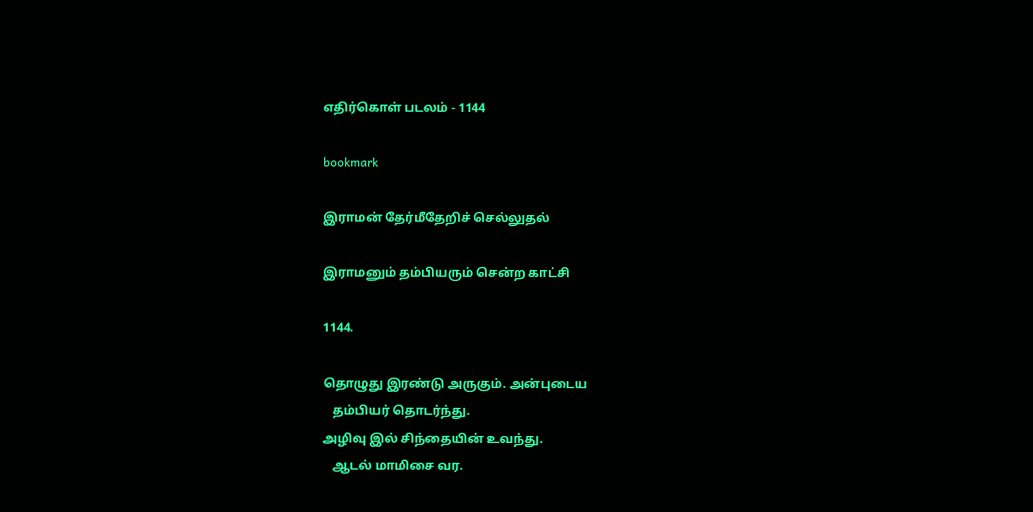எதிர்கொள் படலம் - 1144

bookmark

இராமன் தேர்மீதேறிச் செல்லுதல்

இராமனும் தம்பியரும் சென்ற காட்சி

1144.

தொழுது இரண்டு அருகும். அன்புடைய
   தம்பியர் தொடர்ந்து.
அழிவு இல் சிந்தையின் உவந்து.
   ஆடல் மாமிசை வர.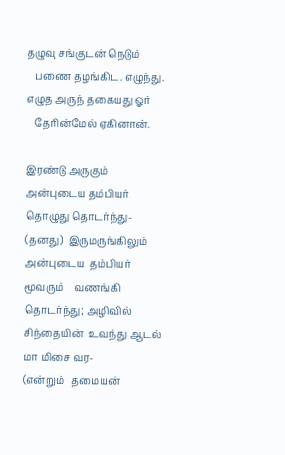தழுவு சங்குடன் நெடும்
   பணை தழங்கிட. எழுந்து.
எழுத அருந் தகையது ஓர்
   தேரின்மேல் ஏகினான்.

இரண்டு அருகும் அன்புடைய தம்பியர்  தொழுது தொடர்ந்து-
(தனது)  இருமருங்கிலும்  அன்புடைய  தம்பியர்  மூவரும்    வணங்கி
தொடர்ந்து; அழிவில் சிந்தையின்  உவந்து ஆடல் மா மிசை வர-
(என்றும்   தமையன்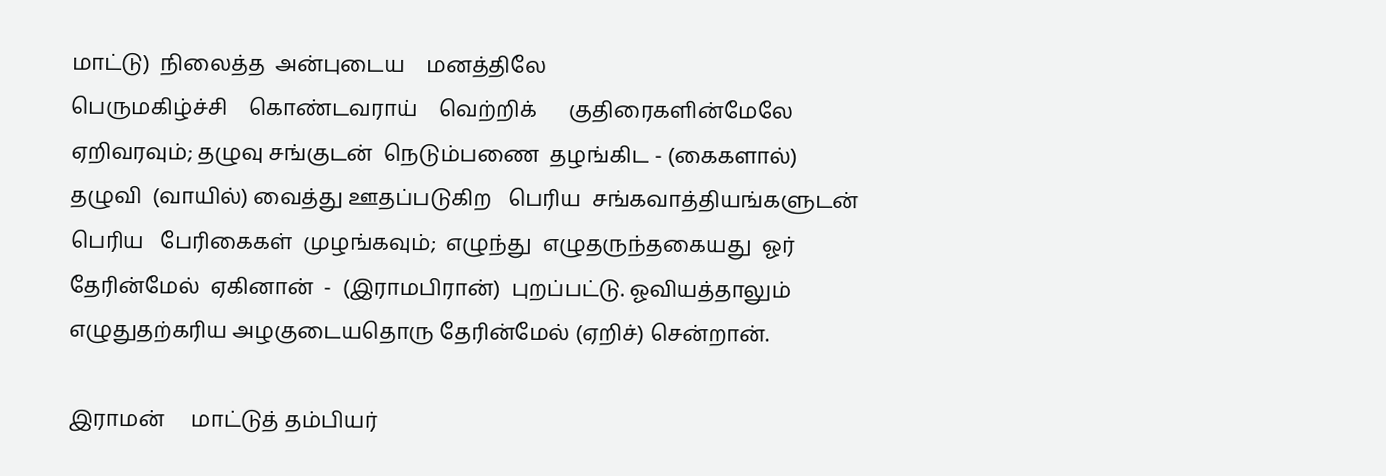மாட்டு)  நிலைத்த  அன்புடைய    மனத்திலே
பெருமகிழ்ச்சி    கொண்டவராய்    வெற்றிக்      குதிரைகளின்மேலே
ஏறிவரவும்; தழுவு சங்குடன்  நெடும்பணை  தழங்கிட - (கைகளால்)
தழுவி  (வாயில்) வைத்து ஊதப்படுகிற   பெரிய  சங்கவாத்தியங்களுடன்
பெரிய   பேரிகைகள்  முழங்கவும்;  எழுந்து  எழுதருந்தகையது  ஓர்
தேரின்மேல்  ஏகினான்  -  (இராமபிரான்)  புறப்பட்டு. ஓவியத்தாலும்
எழுதுதற்கரிய அழகுடையதொரு தேரின்மேல் (ஏறிச்) சென்றான்.

இராமன்     மாட்டுத் தம்பியர்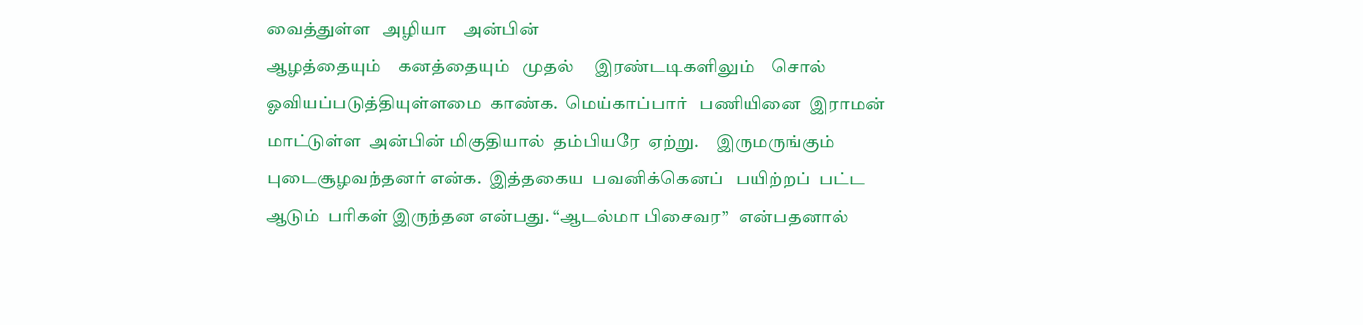வைத்துள்ள   அழியா    அன்பின்
ஆழத்தையும்    கனத்தையும்   முதல்     இரண்டடிகளிலும்    சொல்
ஓவியப்படுத்தியுள்ளமை  காண்க.  மெய்காப்பார்   பணியினை  இராமன்
மாட்டுள்ள  அன்பின் மிகுதியால்  தம்பியரே  ஏற்று.     இருமருங்கும்
புடைசூழவந்தனர் என்க.  இத்தகைய  பவனிக்கெனப்   பயிற்றப்  பட்ட
ஆடும்  பரிகள் இருந்தன என்பது. “ஆடல்மா பிசைவர”   என்பதனால்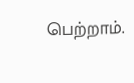பெற்றாம்.